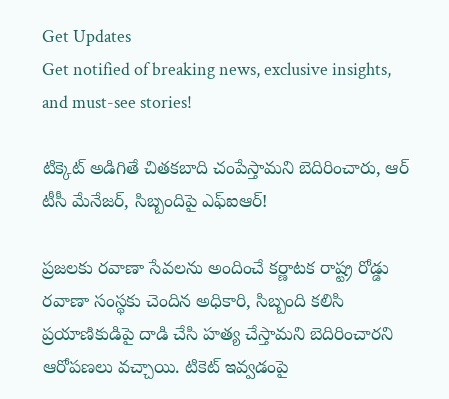Get Updates
Get notified of breaking news, exclusive insights, and must-see stories!

టిక్కెట్ అడిగితే చితకబాది చంపేస్తామని బెదిరించారు, ఆర్ టీసీ మేనేజర్, సిబ్బందిపై ఎఫ్ఐఆర్!

ప్రజలకు రవాణా సేవలను అందించే కర్ణాటక రాష్ట్ర రోడ్డు రవాణా సంస్థకు చెందిన అధికారి, సిబ్బంది కలిసి ప్రయాణికుడిపై దాడి చేసి హత్య చేస్తామని బెదిరించారని ఆరోపణలు వచ్చాయి. టికెట్‌ ఇవ్వడంపై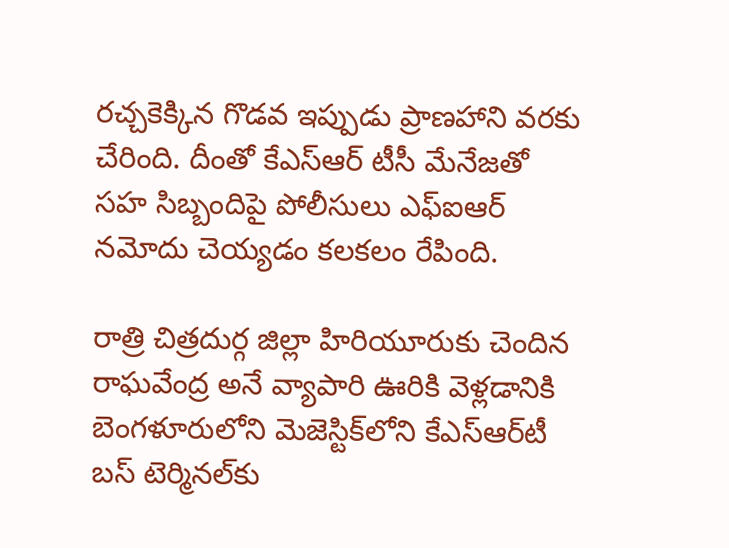రచ్చకెక్కిన గొడవ ఇప్పుడు ప్రాణహాని వరకు చేరింది. దీంతో కేఎస్ఆర్ టీసీ మేనేజతో సహ సిబ్బందిపై పోలీసులు ఎఫ్ఐఆర్ నమోదు చెయ్యడం కలకలం రేపింది.

రాత్రి చిత్రదుర్గ జిల్లా హిరియూరుకు చెందిన రాఘవేంద్ర అనే వ్యాపారి ఊరికి వెళ్లడానికి బెంగళూరులోని మెజెస్టిక్‌లోని కేఎస్‌ఆర్‌టీ బస్‌ టెర్మినల్‌కు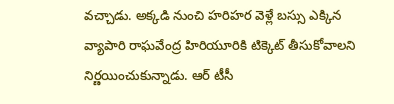వచ్చాడు. అక్కడి నుంచి హరిహర వెళ్లే బస్సు ఎక్కిన వ్యాపారి రాఘవేంద్ర హిరియూరికి టిక్కెట్ తీసుకోవాలని నిర్ణయించుకున్నాడు. ఆర్ టీసీ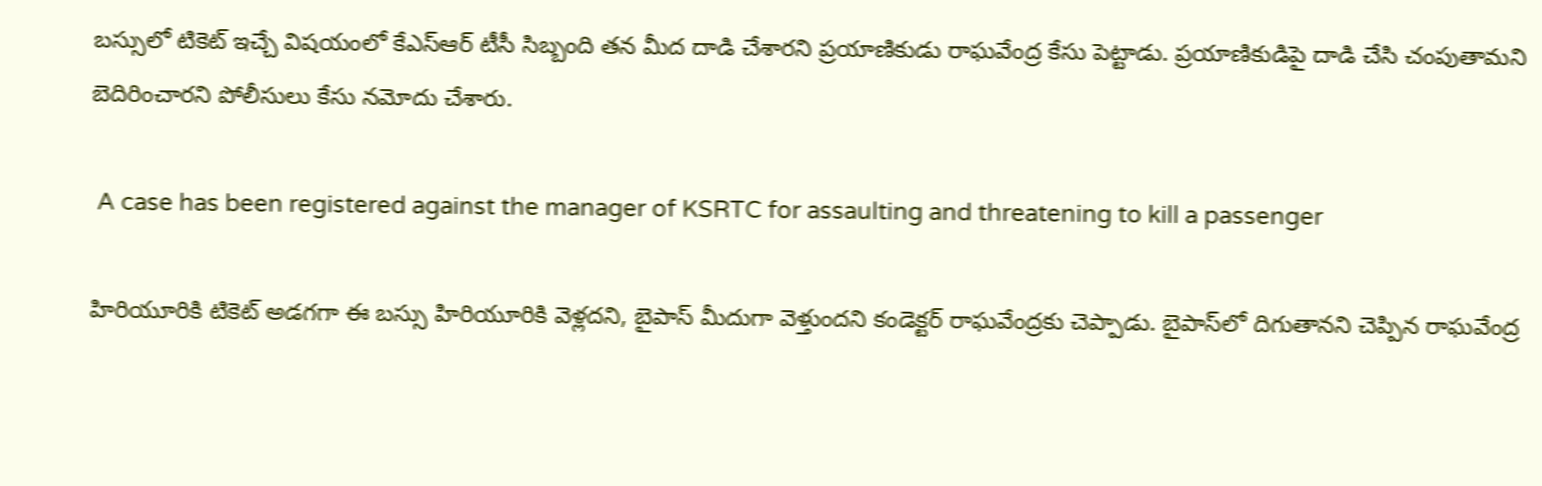బస్సులో టికెట్ ఇచ్చే విషయంలో కేఎస్ఆర్ టీసీ సిబ్బంది తన మీద దాడి చేశారని ప్రయాణికుడు రాఘవేంద్ర కేసు పెట్టాడు. ప్రయాణికుడిపై దాడి చేసి చంపుతామని బెదిరించారని పోలీసులు కేసు నమోదు చేశారు.

 A case has been registered against the manager of KSRTC for assaulting and threatening to kill a passenger

హిరియూరికి టికెట్ అడగగా ఈ బస్సు హిరియూరికి వెళ్లదని, బైపాస్ మీదుగా వెళ్తుందని కండెక్టర్ రాఘవేంద్రకు చెప్పాడు. బైపాస్‌లో దిగుతానని చెప్పిన రాఘవేంద్ర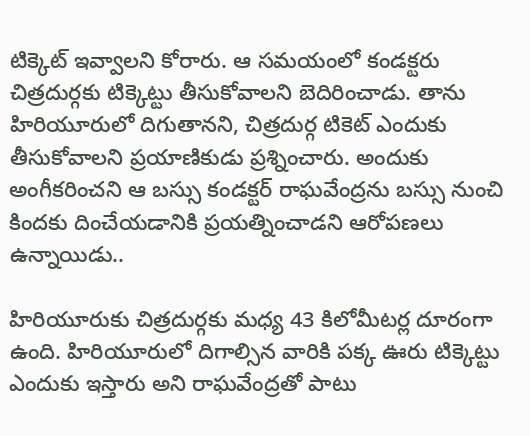టిక్కెట్‌ ఇవ్వాలని కోరారు. ఆ సమయంలో కండక్టరు చిత్రదుర్గకు టిక్కెట్టు తీసుకోవాలని బెదిరించాడు. తాను హిరియూరులో దిగుతానని, చిత్రదుర్గ టికెట్ ఎందుకు తీసుకోవాలని ప్రయాణికుడు ప్రశ్నించారు. అందుకు అంగీకరించని ఆ బస్సు కండక్టర్ రాఘవేంద్రను బస్సు నుంచి కిందకు దించేయడానికి ప్రయత్నించాడని ఆరోపణలు ఉన్నాయిడు..

హిరియూరుకు చిత్రదుర్గకు మధ్య 43 కిలోమీటర్ల దూరంగా ఉంది. హిరియూరులో దిగాల్సిన వారికి పక్క ఊరు టిక్కెట్టు ఎందుకు ఇస్తారు అని రాఘవేంద్రతో పాటు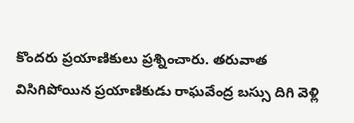కొందరు ప్రయాణికులు ప్రశ్నించారు. తరువాత విసిగిపోయిన ప్రయాణికుడు రాఘవేంద్ర బస్సు దిగి వెళ్లి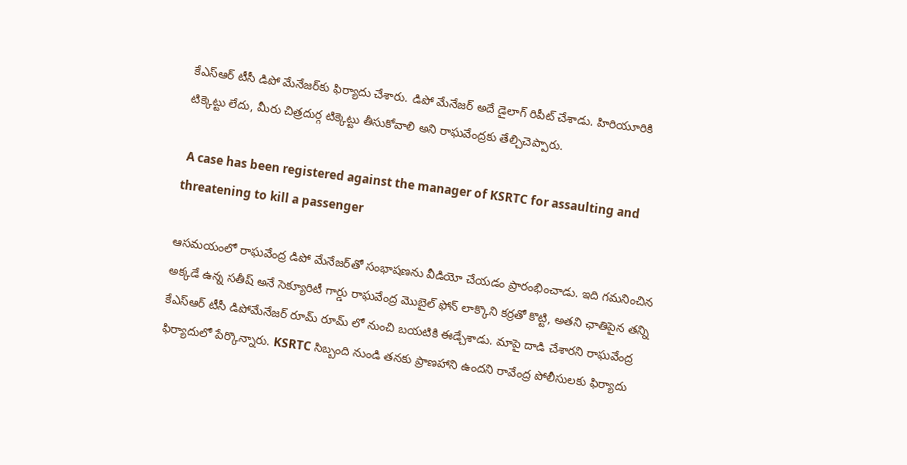కేఎస్ఆర్ టీసీ డిపో మేనేజర్‌కు ఫిర్యాదు చేశారు. డిపో మేనేజర్ అదే డైలాగ్ రిపీట్ చేశాడు. హిరియూరికి టిక్కెట్టు లేదు, మీరు చిత్రదుర్గ టిక్కెట్టు తీసుకోవాలి అని రాఘవేంద్రకు తేల్చిచెప్పారు.

 A case has been registered against the manager of KSRTC for assaulting and threatening to kill a passenger

ఆసమయంలో రాఘవేంద్ర డిపో మేనేజర్‌తో సంభాషణను వీడియో చేయడం ప్రారంభించాడు. ఇది గమనించిన అక్కడే ఉన్న సతీష్ అనే సెక్యూరిటీ గార్డు రాఘవేంద్ర మొబైల్ ఫోన్ లాక్కొని కర్రతో కొట్టి, అతని ఛాతిపైన తన్ని కేఎస్ఆర్ టీసీ డిపోమేనేజర్ రూమ్ రూమ్ లో నుంచి బయటికి ఈడ్చేశాడు. మాపై దాడి చేశారని రాఘవేంద్ర ఫిర్యాదులో పేర్కొన్నారు. KSRTC సిబ్బంది నుండి తనకు ప్రాణహాని ఉందని రావేంద్ర పోలీసులకు ఫిర్యాదు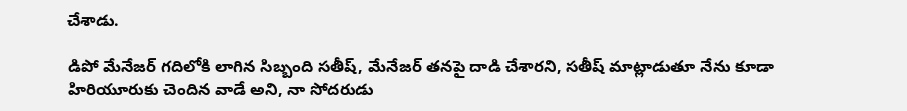చేశాడు.

డిపో మేనేజర్ గదిలోకి లాగిన సిబ్బంది సతీష్, మేనేజర్‌ తనపై దాడి చేశారని, సతీష్ మాట్లాడుతూ నేను కూడా హిరియూరుకు చెందిన వాడే అని, నా సోదరుడు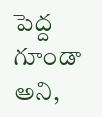పెద్ద గూండా అని,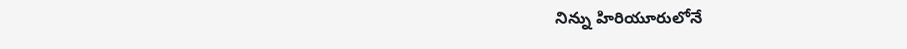నిన్ను హిరియూరులోనే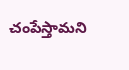చంపేస్తామని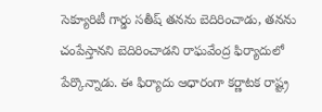సెక్యూరిటీ గార్డు సతీష్ తనను బెదిరించాడు, తనను చంపేస్తానని బెదిరించాడని రాఘవేంద్ర ఫిర్యాదులో పేర్కొన్నాడు. ఈ ఫిర్యాదు ఆధారంగా కర్ణాటక రాష్ట్ర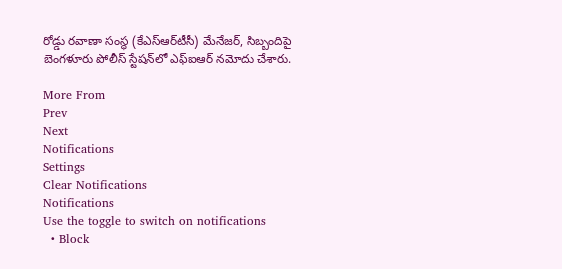రోడ్డు రవాణా సంస్థ (కేఎస్‌ఆర్‌టీసీ) మేనేజర్‌, సిబ్బందిపై బెంగళూరు పోలీస్‌ స్టేషన్‌లో ఎఫ్‌ఐఆర్‌ నమోదు చేశారు.

More From
Prev
Next
Notifications
Settings
Clear Notifications
Notifications
Use the toggle to switch on notifications
  • Block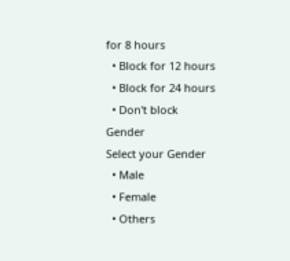for 8 hours
  • Block for 12 hours
  • Block for 24 hours
  • Don't block
Gender
Select your Gender
  • Male
  • Female
  • Others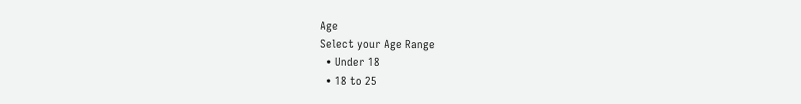Age
Select your Age Range
  • Under 18
  • 18 to 25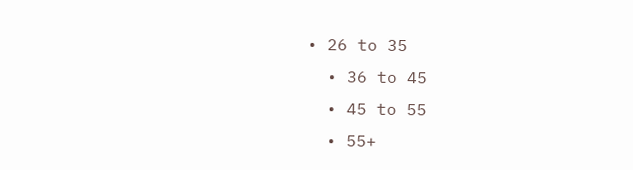• 26 to 35
  • 36 to 45
  • 45 to 55
  • 55+